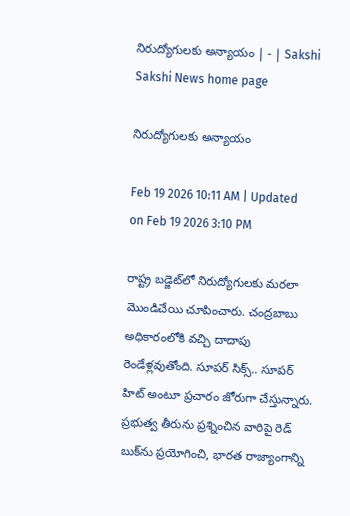నిరుద్యోగులకు అన్యాయం | - | Sakshi
Sakshi News home page

నిరుద్యోగులకు అన్యాయం

Feb 19 2026 10:11 AM | Updated on Feb 19 2026 3:10 PM

రాష్ట్ర బడ్జెట్‌లో నిరుద్యోగులకు మరలా మొండిచేయి చూపించారు. చంద్రబాబు అధికారంలోకి వచ్చి దాదాపు రెండేళ్లవుతోంది. సూపర్‌ సిక్స్‌.. సూపర్‌ హిట్‌ అంటూ ప్రచారం జోరుగా చేస్తున్నారు. ప్రభుత్వ తీరును ప్రశ్నించిన వారిపై రెడ్‌ బుక్‌ను ప్రయోగించి, భారత రాజ్యాంగాన్ని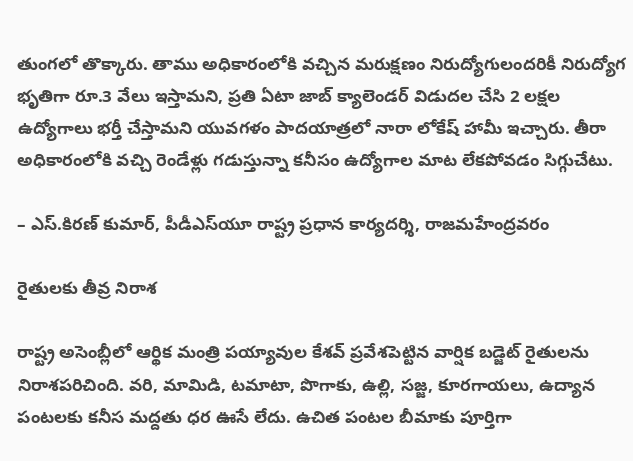తుంగలో తొక్కారు. తాము అధికారంలోకి వచ్చిన మరుక్షణం నిరుద్యోగులందరికీ నిరుద్యోగ భృతిగా రూ.3 వేలు ఇస్తామని, ప్రతి ఏటా జాబ్‌ క్యాలెండర్‌ విడుదల చేసి 2 లక్షల ఉద్యోగాలు భర్తీ చేస్తామని యువగళం పాదయాత్రలో నారా లోకేష్‌ హామీ ఇచ్చారు. తీరా అధికారంలోకి వచ్చి రెండేళ్లు గడుస్తున్నా కనీసం ఉద్యోగాల మాట లేకపోవడం సిగ్గుచేటు.

– ఎస్‌.కిరణ్‌ కుమార్‌, పీడీఎస్‌యూ రాష్ట్ర ప్రధాన కార్యదర్శి, రాజమహేంద్రవరం

రైతులకు తీవ్ర నిరాశ

రాష్ట్ర అసెంబ్లీలో ఆర్థిక మంత్రి పయ్యావుల కేశవ్‌ ప్రవేశపెట్టిన వార్షిక బడ్జెట్‌ రైతులను నిరాశపరిచింది. వరి, మామిడి, టమాటా, పొగాకు, ఉల్లి, సజ్జ, కూరగాయలు, ఉద్యాన పంటలకు కనీస మద్దతు ధర ఊసే లేదు. ఉచిత పంటల బీమాకు పూర్తిగా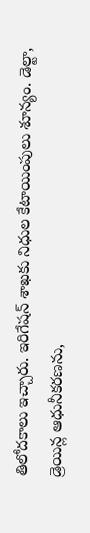తిలోదకాలు ఇచ్చారు. ఇరిగేషన్‌ శాఖకు నిధుల కేటాయింపులు శూన్యం. డెల్టా, డ్రెయిన్ల ఆధునీకరణను,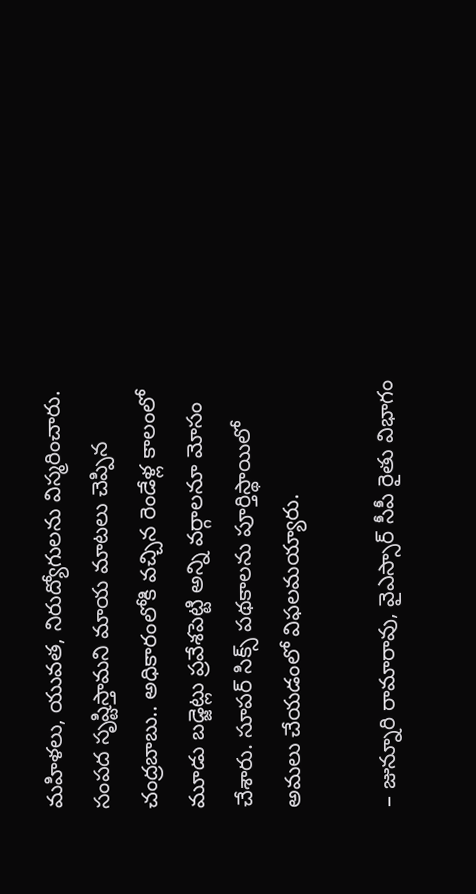మహిళలు, యువత, నిరుద్యోగులను విస్మరించారు. సంపద సృష్టిస్తామని మాయ మాటలు చెప్పిన చంద్రబాబు.. అధికారంలోకి వచ్చిన రెండేళ్ల కాలంలో మూడు బడ్జెట్లు ప్రవేశపెట్టి అన్ని వర్గాలనూ మోసం చేశారు. సూపర్‌ సిక్స్‌ పథకాలను పూర్తిస్థాయిలో అమలు చేయడంలో విఫలమయ్యారు.

– జున్నూరి రామారావు, వైఎస్సార్‌ సీపీ రైతు విభాగం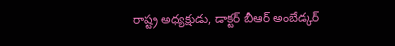రాష్ట్ర అధ్యక్షుడు, డాక్టర్‌ బీఆర్‌ అంబేడ్కర్‌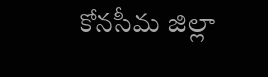కోనసీమ జిల్లా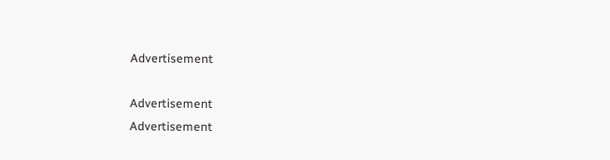Advertisement

Advertisement
Advertisement